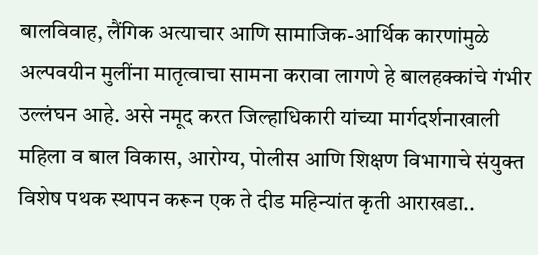बालविवाह, लैंगिक अत्याचार आणि सामाजिक-आर्थिक कारणांमुळे अल्पवयीन मुलींना मातृत्वाचा सामना करावा लागणे हे बालहक्कांचे गंभीर उल्लंघन आहे. असे नमूद करत जिल्हाधिकारी यांच्या मार्गदर्शनाखाली महिला व बाल विकास, आरोग्य, पोलीस आणि शिक्षण विभागाचे संयुक्त विशेष पथक स्थापन करून एक ते दीड महिन्यांत कृती आराखडा..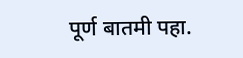पूर्ण बातमी पहा.